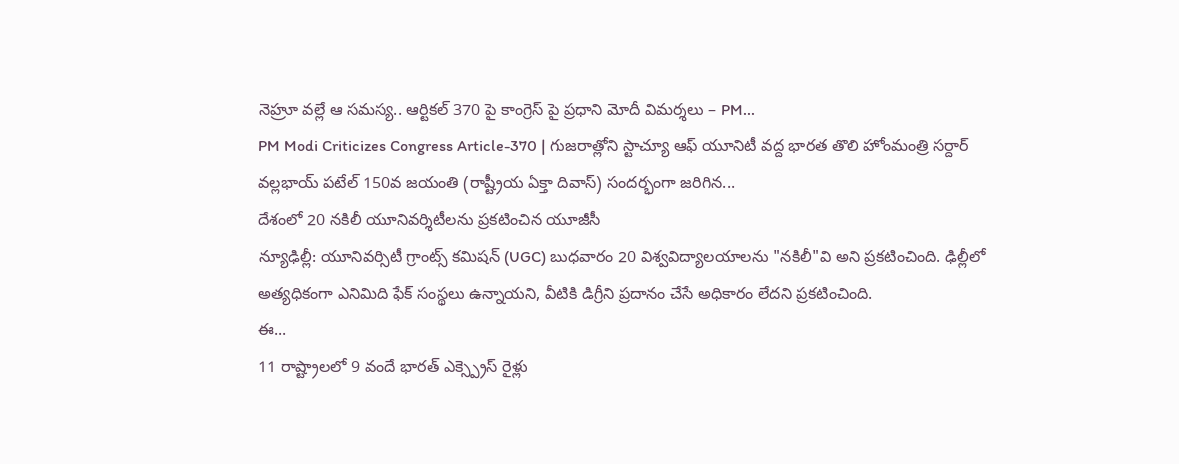నెహ్రూ వల్లే ఆ సమస్య.. ఆర్టికల్ 370 పై కాంగ్రెస్ పై ప్రధాని మోదీ విమర్శలు – PM...
PM Modi Criticizes Congress Article-370 | గుజరాత్లోని స్టాచ్యూ ఆఫ్ యూనిటీ వద్ద భారత తొలి హోంమంత్రి సర్దార్ వల్లభాయ్ పటేల్ 150వ జయంతి (రాష్ట్రీయ ఏక్తా దివాస్) సందర్భంగా జరిగిన...
దేశంలో 20 నకిలీ యూనివర్శిటీలను ప్రకటించిన యూజీసీ
న్యూఢిల్లీ: యూనివర్సిటీ గ్రాంట్స్ కమిషన్ (UGC) బుధవారం 20 విశ్వవిద్యాలయాలను "నకిలీ"వి అని ప్రకటించింది. ఢిల్లీలో అత్యధికంగా ఎనిమిది ఫేక్ సంస్థలు ఉన్నాయని, వీటికి డిగ్రీని ప్రదానం చేసే అధికారం లేదని ప్రకటించింది.
ఈ...
11 రాష్ట్రాలలో 9 వందే భారత్ ఎక్స్ప్రెస్ రైళ్లు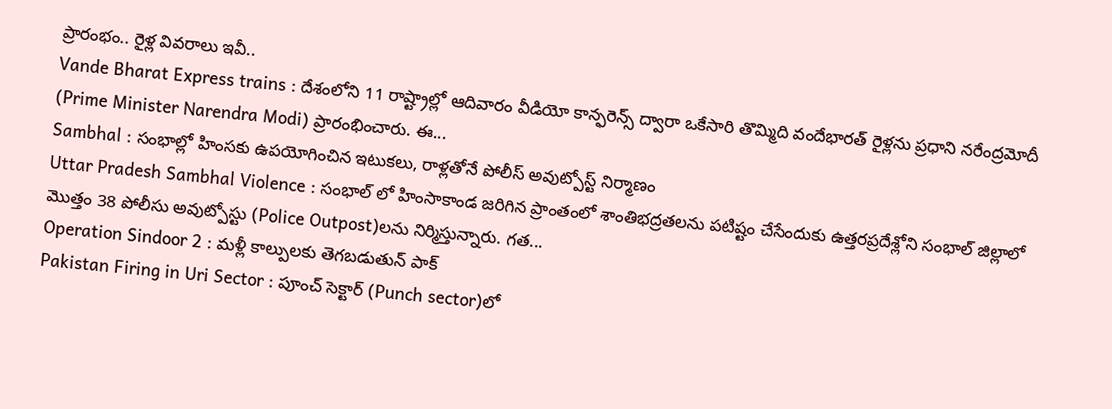ప్రారంభం.. రైళ్ల వివరాలు ఇవీ..
Vande Bharat Express trains : దేశంలోని 11 రాష్ట్రాల్లో ఆదివారం వీడియో కాన్ఫరెన్స్ ద్వారా ఒకేసారి తొమ్మిది వందేభారత్ రైళ్లను ప్రధాని నరేంద్రమోదీ (Prime Minister Narendra Modi) ప్రారంభించారు. ఈ...
Sambhal : సంభాల్లో హింసకు ఉపయోగించిన ఇటుకలు, రాళ్లతోనే పోలీస్ అవుట్పోస్ట్ నిర్మాణం
Uttar Pradesh Sambhal Violence : సంభాల్ లో హింసాకాండ జరిగిన ప్రాంతంలో శాంతిభద్రతలను పటిష్టం చేసేందుకు ఉత్తరప్రదేశ్లోని సంభాల్ జిల్లాలో మొత్తం 38 పోలీసు అవుట్పోస్టు (Police Outpost)లను నిర్మిస్తున్నారు. గత...
Operation Sindoor 2 : మళ్లీ కాల్పులకు తెగబడుతున్ పాక్
Pakistan Firing in Uri Sector : పూంచ్ సెక్టార్ (Punch sector)లో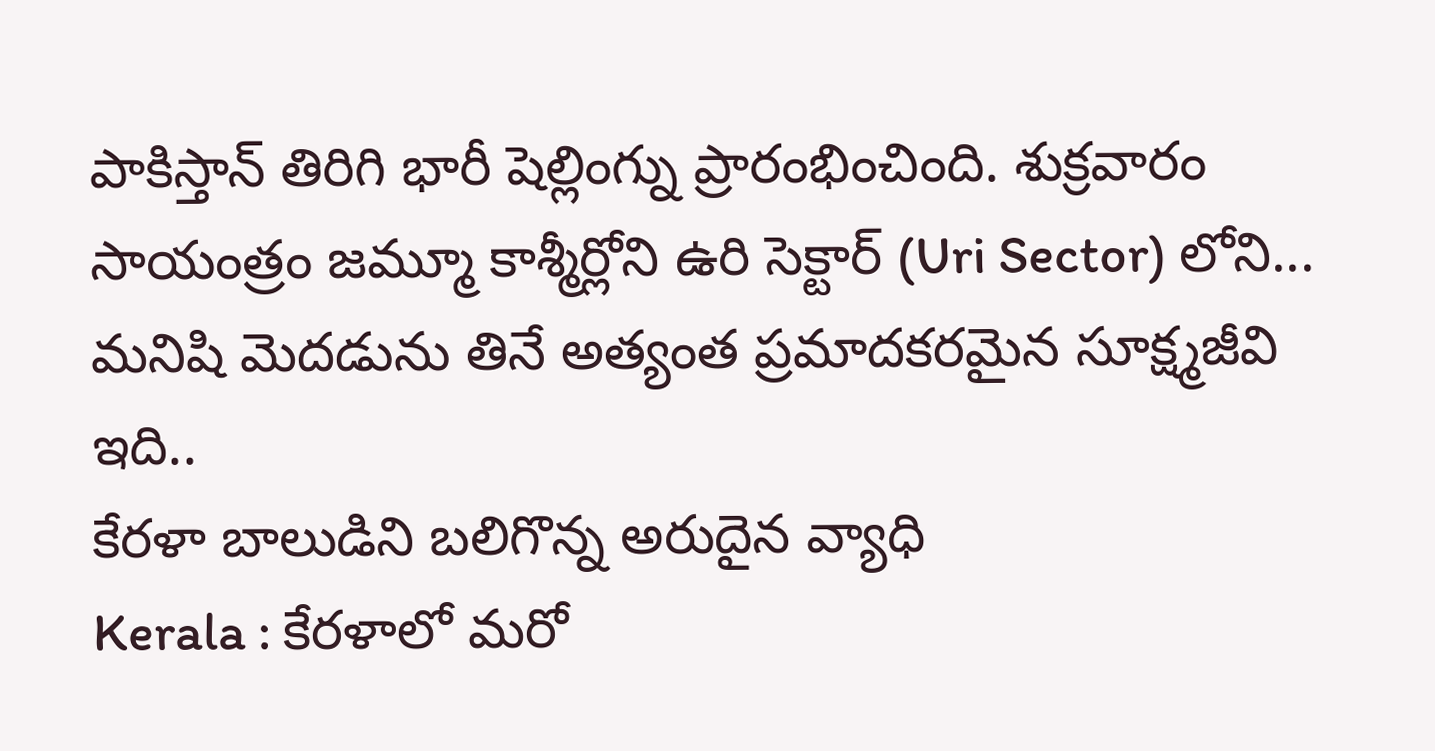పాకిస్తాన్ తిరిగి భారీ షెల్లింగ్ను ప్రారంభించింది. శుక్రవారం సాయంత్రం జమ్మూ కాశ్మీర్లోని ఉరి సెక్టార్ (Uri Sector) లోని...
మనిషి మెదడును తినే అత్యంత ప్రమాదకరమైన సూక్ష్మజీవి ఇది..
కేరళా బాలుడిని బలిగొన్న అరుదైన వ్యాధి
Kerala : కేరళాలో మరో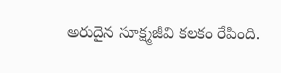అరుదైన సూక్ష్మజీవి కలకం రేపింది.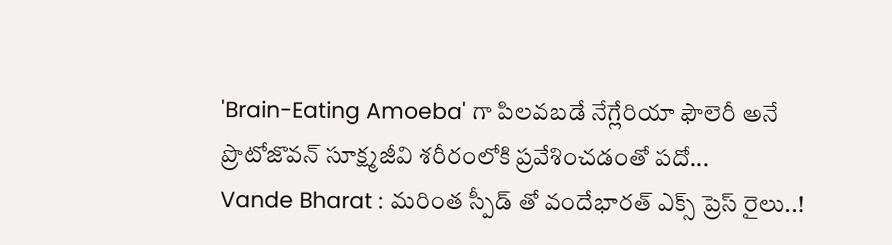'Brain-Eating Amoeba' గా పిలవబడే నేగ్లేరియా ఫౌలెరీ అనే ప్రొటోజొవన్ సూక్ష్మజీవి శరీరంలోకి ప్రవేశించడంతో పదో...
Vande Bharat : మరింత స్పీడ్ తో వందేభారత్ ఎక్స్ ప్రెస్ రైలు..!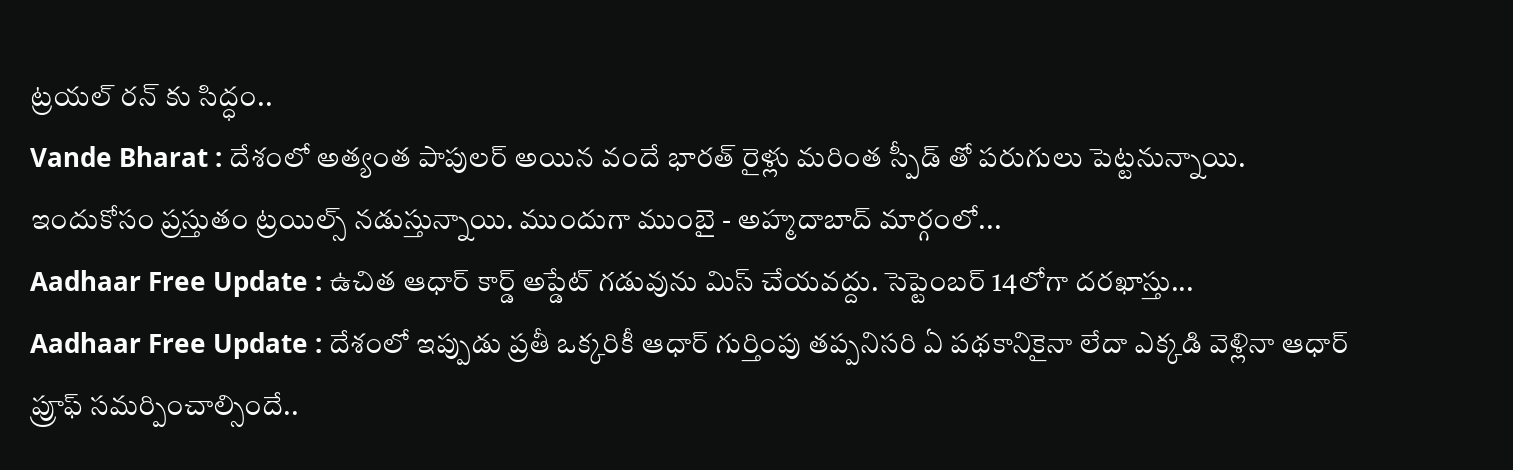ట్రయల్ రన్ కు సిద్ధం..
Vande Bharat : దేశంలో అత్యంత పాపులర్ అయిన వందే భారత్ రైళ్లు మరింత స్పీడ్ తో పరుగులు పెట్టనున్నాయి. ఇందుకోసం ప్రస్తుతం ట్రయిల్స్ నడుస్తున్నాయి. ముందుగా ముంబై - అహ్మదాబాద్ మార్గంలో...
Aadhaar Free Update : ఉచిత ఆధార్ కార్డ్ అప్డేట్ గడువును మిస్ చేయవద్దు. సెప్టెంబర్ 14లోగా దరఖాస్తు...
Aadhaar Free Update : దేశంలో ఇప్పుడు ప్రతీ ఒక్కరికీ ఆధార్ గుర్తింపు తప్పనిసరి ఏ పథకానికైనా లేదా ఎక్కడి వెళ్లినా ఆధార్ ప్రూఫ్ సమర్పించాల్సిందే..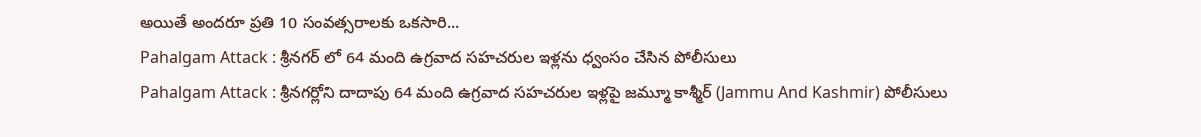అయితే అందరూ ప్రతి 10 సంవత్సరాలకు ఒకసారి...
Pahalgam Attack : శ్రీనగర్ లో 64 మంది ఉగ్రవాద సహచరుల ఇళ్లను ధ్వంసం చేసిన పోలీసులు
Pahalgam Attack : శ్రీనగర్లోని దాదాపు 64 మంది ఉగ్రవాద సహచరుల ఇళ్లపై జమ్మూ కాశ్మీర్ (Jammu And Kashmir) పోలీసులు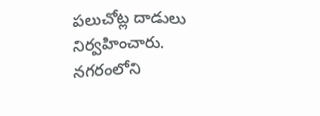పలుచోట్ల దాడులు నిర్వహించారు. నగరంలోని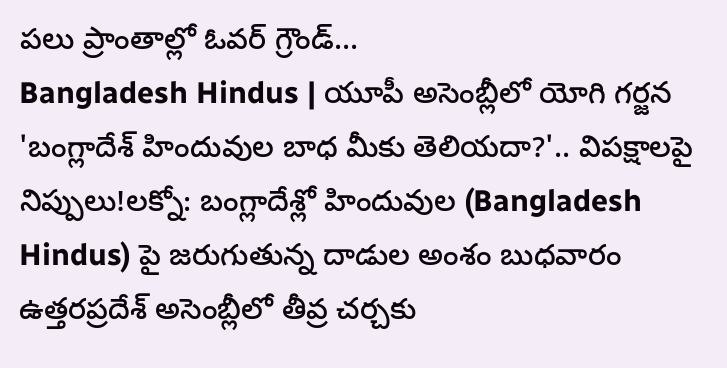పలు ప్రాంతాల్లో ఓవర్ గ్రౌండ్...
Bangladesh Hindus | యూపీ అసెంబ్లీలో యోగి గర్జన
'బంగ్లాదేశ్ హిందువుల బాధ మీకు తెలియదా?'.. విపక్షాలపై నిప్పులు!లక్నో: బంగ్లాదేశ్లో హిందువుల (Bangladesh Hindus) పై జరుగుతున్న దాడుల అంశం బుధవారం ఉత్తరప్రదేశ్ అసెంబ్లీలో తీవ్ర చర్చకు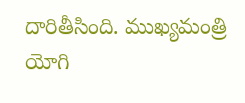దారితీసింది. ముఖ్యమంత్రి యోగి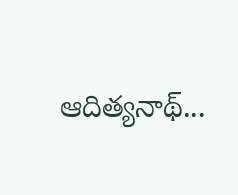ఆదిత్యనాథ్...